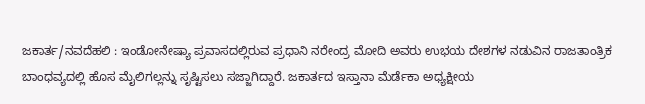ಜಕಾರ್ತ/ನವದೆಹಲಿ : ಇಂಡೋನೇಷ್ಯಾ ಪ್ರವಾಸದಲ್ಲಿರುವ ಪ್ರಧಾನಿ ನರೇಂದ್ರ ಮೋದಿ ಅವರು ಉಭಯ ದೇಶಗಳ ನಡುವಿನ ರಾಜತಾಂತ್ರಿಕ ಬಾಂಧವ್ಯದಲ್ಲಿ ಹೊಸ ಮೈಲಿಗಲ್ಲನ್ನು ಸೃಷ್ಟಿಸಲು ಸಜ್ಜಾಗಿದ್ದಾರೆ. ಜಕಾರ್ತದ ಇಸ್ತಾನಾ ಮೆರ್ಡೆಕಾ ಅಧ್ಯಕ್ಷೀಯ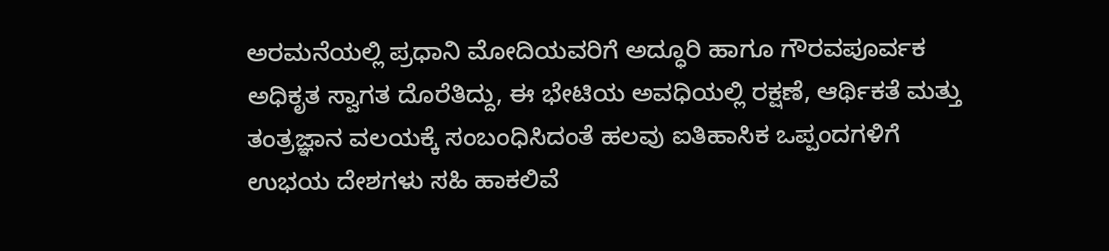ಅರಮನೆಯಲ್ಲಿ ಪ್ರಧಾನಿ ಮೋದಿಯವರಿಗೆ ಅದ್ಧೂರಿ ಹಾಗೂ ಗೌರವಪೂರ್ವಕ ಅಧಿಕೃತ ಸ್ವಾಗತ ದೊರೆತಿದ್ದು, ಈ ಭೇಟಿಯ ಅವಧಿಯಲ್ಲಿ ರಕ್ಷಣೆ, ಆರ್ಥಿಕತೆ ಮತ್ತು ತಂತ್ರಜ್ಞಾನ ವಲಯಕ್ಕೆ ಸಂಬಂಧಿಸಿದಂತೆ ಹಲವು ಐತಿಹಾಸಿಕ ಒಪ್ಪಂದಗಳಿಗೆ ಉಭಯ ದೇಶಗಳು ಸಹಿ ಹಾಕಲಿವೆ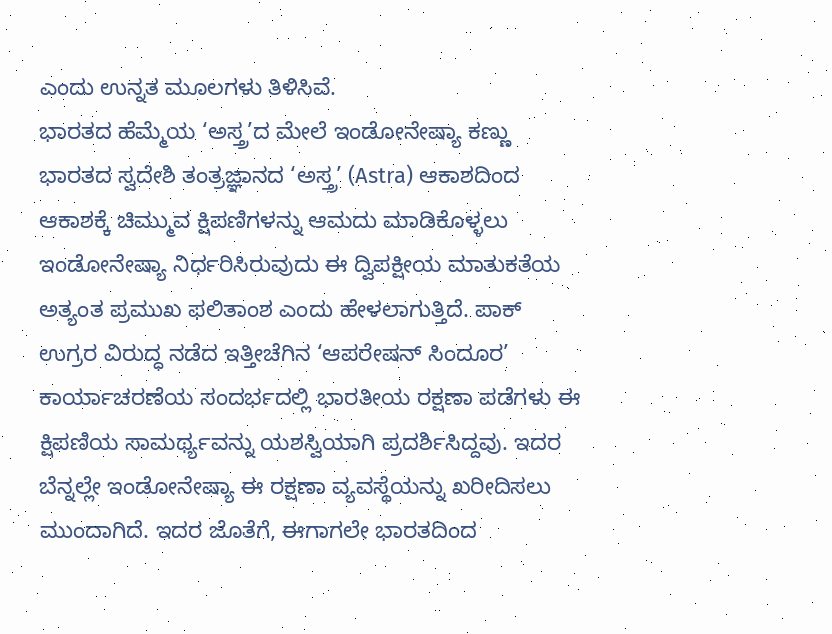ಎಂದು ಉನ್ನತ ಮೂಲಗಳು ತಿಳಿಸಿವೆ.
ಭಾರತದ ಹೆಮ್ಮೆಯ ‘ಅಸ್ತ್ರ’ದ ಮೇಲೆ ಇಂಡೋನೇಷ್ಯಾ ಕಣ್ಣು
ಭಾರತದ ಸ್ವದೇಶಿ ತಂತ್ರಜ್ಞಾನದ ‘ಅಸ್ತ್ರ’ (Astra) ಆಕಾಶದಿಂದ ಆಕಾಶಕ್ಕೆ ಚಿಮ್ಮುವ ಕ್ಷಿಪಣಿಗಳನ್ನು ಆಮದು ಮಾಡಿಕೊಳ್ಳಲು ಇಂಡೋನೇಷ್ಯಾ ನಿರ್ಧರಿಸಿರುವುದು ಈ ದ್ವಿಪಕ್ಷೀಯ ಮಾತುಕತೆಯ ಅತ್ಯಂತ ಪ್ರಮುಖ ಫಲಿತಾಂಶ ಎಂದು ಹೇಳಲಾಗುತ್ತಿದೆ. ಪಾಕ್ ಉಗ್ರರ ವಿರುದ್ಧ ನಡೆದ ಇತ್ತೀಚೆಗಿನ ‘ಆಪರೇಷನ್ ಸಿಂದೂರ’ ಕಾರ್ಯಾಚರಣೆಯ ಸಂದರ್ಭದಲ್ಲಿ ಭಾರತೀಯ ರಕ್ಷಣಾ ಪಡೆಗಳು ಈ ಕ್ಷಿಪಣಿಯ ಸಾಮರ್ಥ್ಯವನ್ನು ಯಶಸ್ವಿಯಾಗಿ ಪ್ರದರ್ಶಿಸಿದ್ದವು. ಇದರ ಬೆನ್ನಲ್ಲೇ ಇಂಡೋನೇಷ್ಯಾ ಈ ರಕ್ಷಣಾ ವ್ಯವಸ್ಥೆಯನ್ನು ಖರೀದಿಸಲು ಮುಂದಾಗಿದೆ. ಇದರ ಜೊತೆಗೆ, ಈಗಾಗಲೇ ಭಾರತದಿಂದ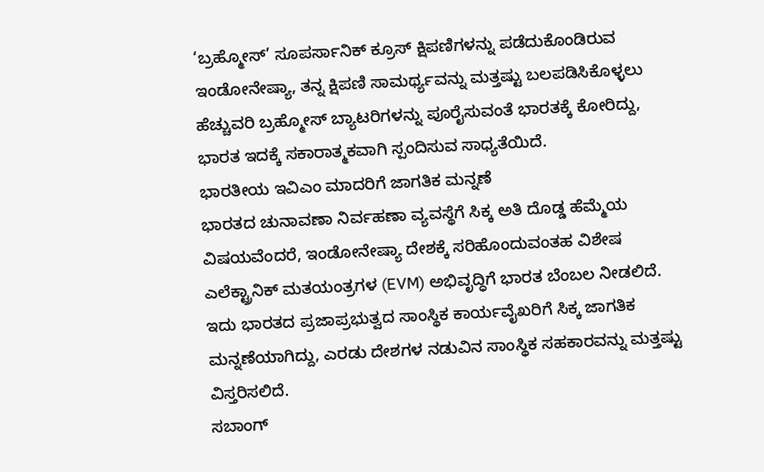‘ಬ್ರಹ್ಮೋಸ್’ ಸೂಪರ್ಸಾನಿಕ್ ಕ್ರೂಸ್ ಕ್ಷಿಪಣಿಗಳನ್ನು ಪಡೆದುಕೊಂಡಿರುವ ಇಂಡೋನೇಷ್ಯಾ, ತನ್ನ ಕ್ಷಿಪಣಿ ಸಾಮರ್ಥ್ಯವನ್ನು ಮತ್ತಷ್ಟು ಬಲಪಡಿಸಿಕೊಳ್ಳಲು ಹೆಚ್ಚುವರಿ ಬ್ರಹ್ಮೋಸ್ ಬ್ಯಾಟರಿಗಳನ್ನು ಪೂರೈಸುವಂತೆ ಭಾರತಕ್ಕೆ ಕೋರಿದ್ದು, ಭಾರತ ಇದಕ್ಕೆ ಸಕಾರಾತ್ಮಕವಾಗಿ ಸ್ಪಂದಿಸುವ ಸಾಧ್ಯತೆಯಿದೆ.
ಭಾರತೀಯ ಇವಿಎಂ ಮಾದರಿಗೆ ಜಾಗತಿಕ ಮನ್ನಣೆ
ಭಾರತದ ಚುನಾವಣಾ ನಿರ್ವಹಣಾ ವ್ಯವಸ್ಥೆಗೆ ಸಿಕ್ಕ ಅತಿ ದೊಡ್ಡ ಹೆಮ್ಮೆಯ ವಿಷಯವೆಂದರೆ, ಇಂಡೋನೇಷ್ಯಾ ದೇಶಕ್ಕೆ ಸರಿಹೊಂದುವಂತಹ ವಿಶೇಷ ಎಲೆಕ್ಟ್ರಾನಿಕ್ ಮತಯಂತ್ರಗಳ (EVM) ಅಭಿವೃದ್ಧಿಗೆ ಭಾರತ ಬೆಂಬಲ ನೀಡಲಿದೆ. ಇದು ಭಾರತದ ಪ್ರಜಾಪ್ರಭುತ್ವದ ಸಾಂಸ್ಥಿಕ ಕಾರ್ಯವೈಖರಿಗೆ ಸಿಕ್ಕ ಜಾಗತಿಕ ಮನ್ನಣೆಯಾಗಿದ್ದು, ಎರಡು ದೇಶಗಳ ನಡುವಿನ ಸಾಂಸ್ಥಿಕ ಸಹಕಾರವನ್ನು ಮತ್ತಷ್ಟು ವಿಸ್ತರಿಸಲಿದೆ.
ಸಬಾಂಗ್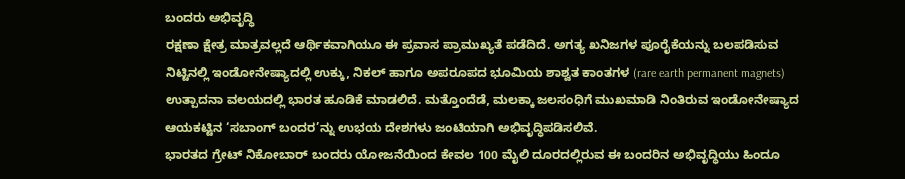ಬಂದರು ಅಭಿವೃದ್ಧಿ
ರಕ್ಷಣಾ ಕ್ಷೇತ್ರ ಮಾತ್ರವಲ್ಲದೆ ಆರ್ಥಿಕವಾಗಿಯೂ ಈ ಪ್ರವಾಸ ಪ್ರಾಮುಖ್ಯತೆ ಪಡೆದಿದೆ. ಅಗತ್ಯ ಖನಿಜಗಳ ಪೂರೈಕೆಯನ್ನು ಬಲಪಡಿಸುವ ನಿಟ್ಟಿನಲ್ಲಿ ಇಂಡೋನೇಷ್ಯಾದಲ್ಲಿ ಉಕ್ಕು, ನಿಕಲ್ ಹಾಗೂ ಅಪರೂಪದ ಭೂಮಿಯ ಶಾಶ್ವತ ಕಾಂತಗಳ (rare earth permanent magnets) ಉತ್ಪಾದನಾ ವಲಯದಲ್ಲಿ ಭಾರತ ಹೂಡಿಕೆ ಮಾಡಲಿದೆ. ಮತ್ತೊಂದೆಡೆ, ಮಲಕ್ಕಾ ಜಲಸಂಧಿಗೆ ಮುಖಮಾಡಿ ನಿಂತಿರುವ ಇಂಡೋನೇಷ್ಯಾದ ಆಯಕಟ್ಟಿನ ‘ಸಬಾಂಗ್ ಬಂದರ’ನ್ನು ಉಭಯ ದೇಶಗಳು ಜಂಟಿಯಾಗಿ ಅಭಿವೃದ್ಧಿಪಡಿಸಲಿವೆ.
ಭಾರತದ ಗ್ರೇಟ್ ನಿಕೋಬಾರ್ ಬಂದರು ಯೋಜನೆಯಿಂದ ಕೇವಲ 100 ಮೈಲಿ ದೂರದಲ್ಲಿರುವ ಈ ಬಂದರಿನ ಅಭಿವೃದ್ಧಿಯು ಹಿಂದೂ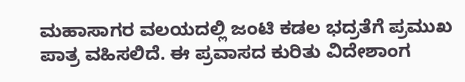ಮಹಾಸಾಗರ ವಲಯದಲ್ಲಿ ಜಂಟಿ ಕಡಲ ಭದ್ರತೆಗೆ ಪ್ರಮುಖ ಪಾತ್ರ ವಹಿಸಲಿದೆ. ಈ ಪ್ರವಾಸದ ಕುರಿತು ವಿದೇಶಾಂಗ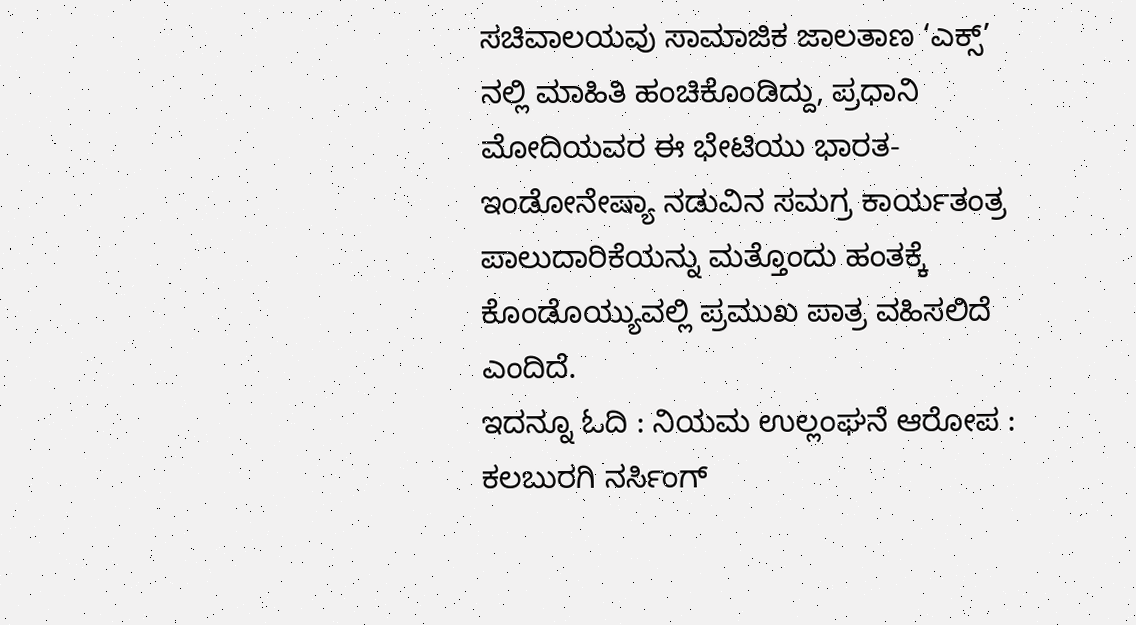ಸಚಿವಾಲಯವು ಸಾಮಾಜಿಕ ಜಾಲತಾಣ ‘ಎಕ್ಸ್’ ನಲ್ಲಿ ಮಾಹಿತಿ ಹಂಚಿಕೊಂಡಿದ್ದು, ಪ್ರಧಾನಿ ಮೋದಿಯವರ ಈ ಭೇಟಿಯು ಭಾರತ-ಇಂಡೋನೇಷ್ಯಾ ನಡುವಿನ ಸಮಗ್ರ ಕಾರ್ಯತಂತ್ರ ಪಾಲುದಾರಿಕೆಯನ್ನು ಮತ್ತೊಂದು ಹಂತಕ್ಕೆ ಕೊಂಡೊಯ್ಯುವಲ್ಲಿ ಪ್ರಮುಖ ಪಾತ್ರ ವಹಿಸಲಿದೆ ಎಂದಿದೆ.
ಇದನ್ನೂ ಓದಿ : ನಿಯಮ ಉಲ್ಲಂಘನೆ ಆರೋಪ : ಕಲಬುರಗಿ ನರ್ಸಿಂಗ್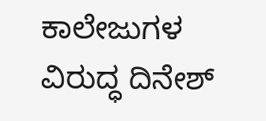ಕಾಲೇಜುಗಳ ವಿರುದ್ಧ ದಿನೇಶ್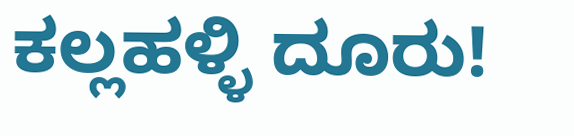ಕಲ್ಲಹಳ್ಳಿ ದೂರು!